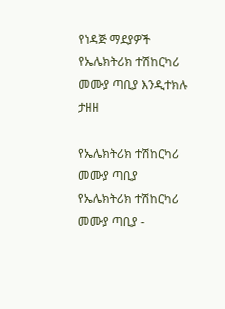የነዳጅ ማደያዎች የኤሌክትሪክ ተሽከርካሪ መሙያ ጣቢያ እንዲተክሉ ታዘዘ

የኤሌክትሪክ ተሽከርካሪ መሙያ ጣቢያ
የኤሌክትሪክ ተሽከርካሪ መሙያ ጣቢያ -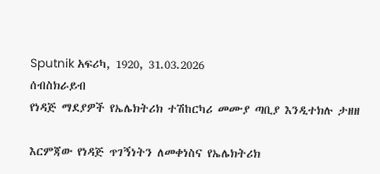Sputnik አፍሪካ, 1920, 31.03.2026
ሰብስክራይብ
የነዳጅ ማደያዎች የኤሌክትሪክ ተሽከርካሪ መሙያ ጣቢያ እንዲተክሉ ታዘዘ

እርምጃው የነዳጅ ጥገኝነትን ለመቀነስና የኤሌክትሪክ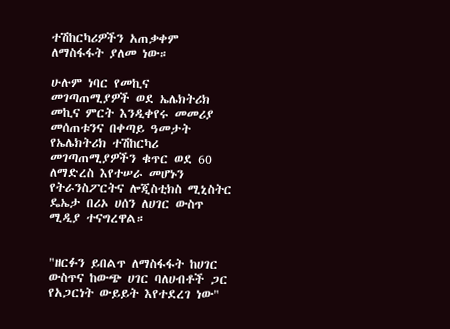ተሽከርካሪዎችን አጠቃቀም ለማስፋፋት ያለመ ነው።

ሁሉም ነባር የመኪና መገጣጠሚያዎች ወደ ኤሌክትሪክ መኪና ምርት እንዲቀየሩ መመሪያ መሰጠቱንና በቀጣይ ዓመታት የኤሌክትሪክ ተሽከርካሪ መገጣጠሚያዎችን ቁጥር ወደ 60 ለማድረስ እየተሠራ መሆኑን የትራንስፖርትና ሎጂስቲክስ ሚኒስትር ዴኤታ በሪኦ ሀሰን ለሀገር ውስጥ ሚዲያ ተናግረዋል።


"ዘርፉን ይበልጥ ለማስፋፋት ከሀገር ውስጥና ከውጭ ሀገር ባለሀብቶች ጋር የአጋርነት ውይይት እየተደረገ ነው"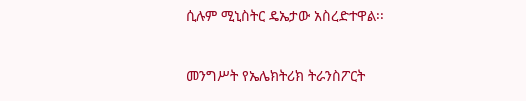ሲሉም ሚኒስትር ዴኤታው አስረድተዋል፡፡


መንግሥት የኤሌክትሪክ ትራንስፖርት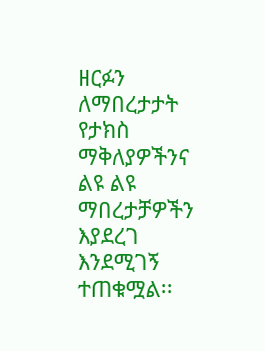ዘርፉን ለማበረታታት የታክስ ማቅለያዎችንና ልዩ ልዩ ማበረታቻዎችን እያደረገ እንደሚገኝ ተጠቁሟል፡፡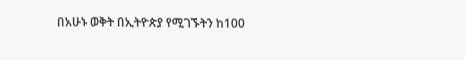በአሁኑ ወቅት በኢትዮጵያ የሚገኙትን ከ100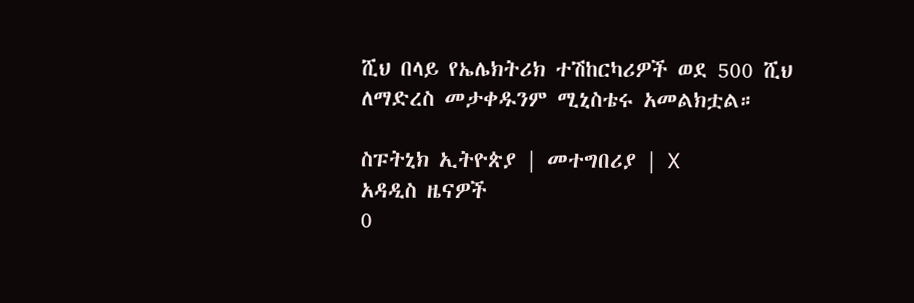ሺህ በላይ የኤሌክትሪክ ተሽከርካሪዎች ወደ 500 ሺህ ለማድረስ መታቀዱንም ሚኒስቴሩ አመልክቷል።

ስፑትኒክ ኢትዮጵያ | መተግበሪያ | X
አዳዲስ ዜናዎች
0